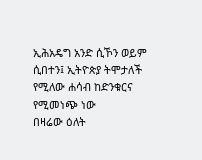ኢሕአዴግ አንድ ሲኾን ወይም ሲበተን፤ ኢትዮጵያ ትሞታለች የሚለው ሐሳብ ከድንቁርና የሚመነጭ ነው
በዛሬው ዕለት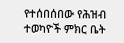የተሰበሰበው የሕዝብ ተወካዮች ምክር ቤት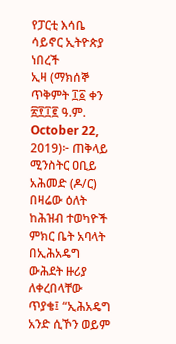የፓርቲ እሳቤ ሳይኖር ኢትዮጵያ ነበረች
ኢዛ (ማክሰኞ ጥቅምት ፲፩ ቀን ፳፻፲፪ ዓ.ም. October 22, 2019)፦ ጠቅላይ ሚንስትር ዐቢይ አሕመድ (ዶ/ር) በዛሬው ዕለት ከሕዝብ ተወካዮች ምክር ቤት አባላት በኢሕአዴግ ውሕደት ዙሪያ ለቀረበላቸው ጥያቄ፤ “ኢሕአዴግ አንድ ሲኾን ወይም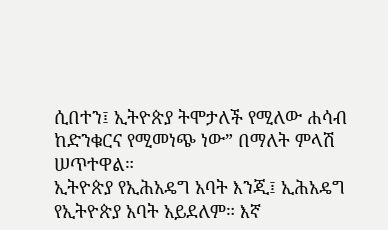ሲበተን፤ ኢትዮጵያ ትሞታለች የሚለው ሐሳብ ከድንቁርና የሚመነጭ ነው” በማለት ምላሽ ሠጥተዋል።
ኢትዮጵያ የኢሕአዴግ አባት እንጂ፤ ኢሕአዴግ የኢትዮጵያ አባት አይደለም። እኛ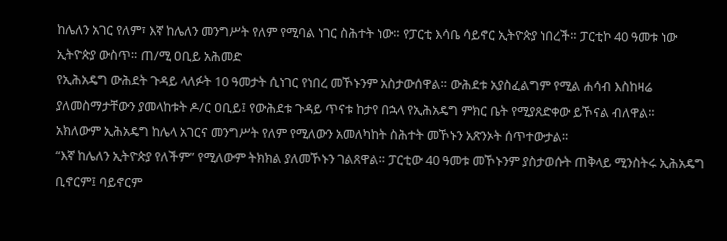ከሌለን አገር የለም፣ እኛ ከሌለን መንግሥት የለም የሚባል ነገር ስሕተት ነው። የፓርቲ እሳቤ ሳይኖር ኢትዮጵያ ነበረች። ፓርቲኮ 40 ዓመቱ ነው ኢትዮጵያ ውስጥ። ጠ/ሚ ዐቢይ አሕመድ
የኢሕአዴግ ውሕደት ጉዳይ ላለፉት 10 ዓመታት ሲነገር የነበረ መኾኑንም አስታውሰዋል። ውሕደቱ አያስፈልግም የሚል ሐሳብ እስከዛሬ ያለመስማታቸውን ያመላከቱት ዶ/ር ዐቢይ፤ የውሕደቱ ጉዳይ ጥናቱ ከታየ በኋላ የኢሕአዴግ ምክር ቤት የሚያጸድቀው ይኾናል ብለዋል።
አክለውም ኢሕአዴግ ከሌላ አገርና መንግሥት የለም የሚለውን አመለካከት ስሕተት መኾኑን አጽንኦት ሰጥተውታል።
“እኛ ከሌለን ኢትዮጵያ የለችም” የሚለውም ትክክል ያለመኾኑን ገልጸዋል። ፓርቲው 40 ዓመቱ መኾኑንም ያስታወሱት ጠቅላይ ሚንስትሩ ኢሕአዴግ ቢኖርም፤ ባይኖርም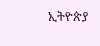ኢትዮጵያ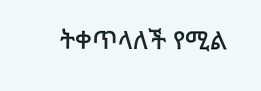ትቀጥላለች የሚል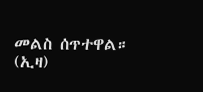መልስ ሰጥተዋል። (ኢዛ)